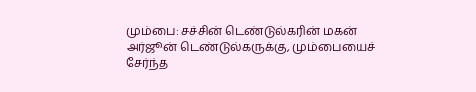மும்பை: சச்சின் டெண்டுல்கரின் மகன் அர்ஜூன் டெண்டுல்கருக்கு, மும்பையைச் சேர்ந்த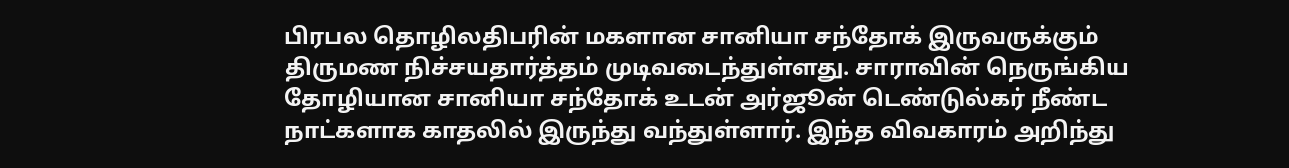பிரபல தொழிலதிபரின் மகளான சானியா சந்தோக் இருவருக்கும் திருமண நிச்சயதார்த்தம் முடிவடைந்துள்ளது. சாராவின் நெருங்கிய தோழியான சானியா சந்தோக் உடன் அர்ஜூன் டெண்டுல்கர் நீண்ட நாட்களாக காதலில் இருந்து வந்துள்ளார். இந்த விவகாரம் அறிந்து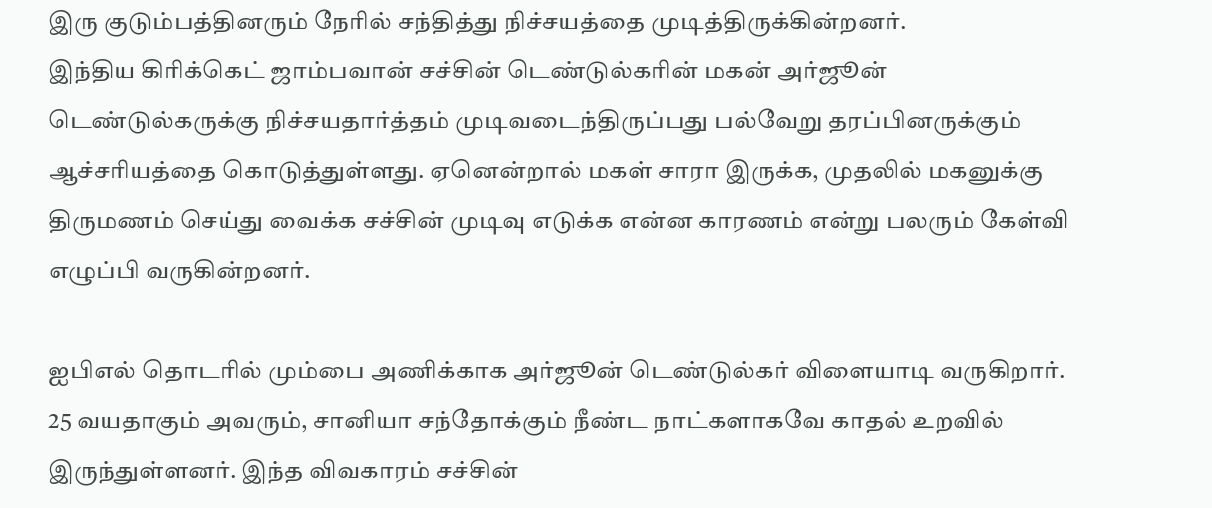இரு குடும்பத்தினரும் நேரில் சந்தித்து நிச்சயத்தை முடித்திருக்கின்றனர்.
இந்திய கிரிக்கெட் ஜாம்பவான் சச்சின் டெண்டுல்கரின் மகன் அர்ஜூன் டெண்டுல்கருக்கு நிச்சயதார்த்தம் முடிவடைந்திருப்பது பல்வேறு தரப்பினருக்கும் ஆச்சரியத்தை கொடுத்துள்ளது. ஏனென்றால் மகள் சாரா இருக்க, முதலில் மகனுக்கு திருமணம் செய்து வைக்க சச்சின் முடிவு எடுக்க என்ன காரணம் என்று பலரும் கேள்வி எழுப்பி வருகின்றனர்.

ஐபிஎல் தொடரில் மும்பை அணிக்காக அர்ஜூன் டெண்டுல்கர் விளையாடி வருகிறார். 25 வயதாகும் அவரும், சானியா சந்தோக்கும் நீண்ட நாட்களாகவே காதல் உறவில் இருந்துள்ளனர். இந்த விவகாரம் சச்சின்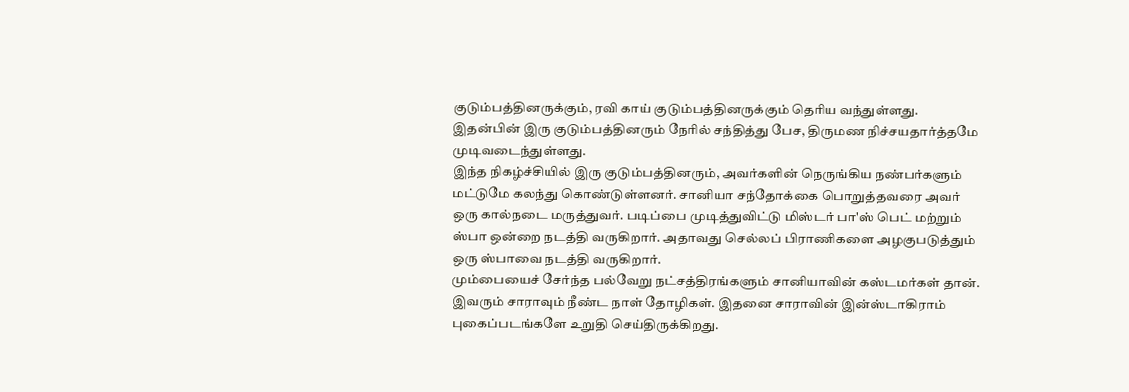குடும்பத்தினருக்கும், ரவி காய் குடும்பத்தினருக்கும் தெரிய வந்துள்ளது. இதன்பின் இரு குடும்பத்தினரும் நேரில் சந்தித்து பேச, திருமண நிச்சயதார்த்தமே முடிவடைந்துள்ளது.
இந்த நிகழ்ச்சியில் இரு குடும்பத்தினரும், அவர்களின் நெருங்கிய நண்பர்களும் மட்டுமே கலந்து கொண்டுள்ளனர். சானியா சந்தோக்கை பொறுத்தவரை அவர் ஒரு கால்நடை மருத்துவர். படிப்பை முடித்துவிட்டு மிஸ்டர் பா'ஸ் பெட் மற்றும் ஸ்பா ஒன்றை நடத்தி வருகிறார். அதாவது செல்லப் பிராணிகளை அழகுபடுத்தும் ஒரு ஸ்பாவை நடத்தி வருகிறார்.
மும்பையைச் சேர்ந்த பல்வேறு நட்சத்திரங்களும் சானியாவின் கஸ்டமர்கள் தான். இவரும் சாராவும் நீண்ட நாள் தோழிகள். இதனை சாராவின் இன்ஸ்டாகிராம் புகைப்படங்களே உறுதி செய்திருக்கிறது.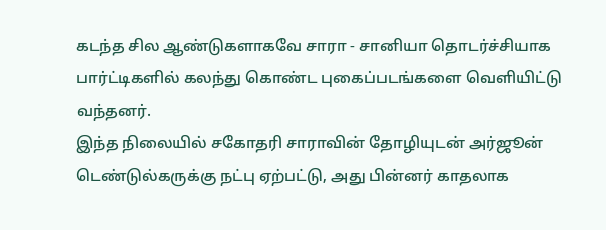கடந்த சில ஆண்டுகளாகவே சாரா - சானியா தொடர்ச்சியாக பார்ட்டிகளில் கலந்து கொண்ட புகைப்படங்களை வெளியிட்டு வந்தனர்.
இந்த நிலையில் சகோதரி சாராவின் தோழியுடன் அர்ஜூன் டெண்டுல்கருக்கு நட்பு ஏற்பட்டு, அது பின்னர் காதலாக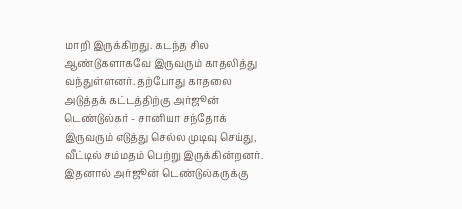மாறி இருக்கிறது. கடந்த சில ஆண்டுகளாகவே இருவரும் காதலித்து வந்துள்ளனர். தற்போது காதலை அடுத்தக் கட்டத்திற்கு அர்ஜூன் டெண்டுல்கர் - சானியா சந்தோக் இருவரும் எடுத்து செல்ல முடிவு செய்து, வீட்டில் சம்மதம் பெற்று இருக்கின்றனர். இதனால் அர்ஜூன் டெண்டுல்கருக்கு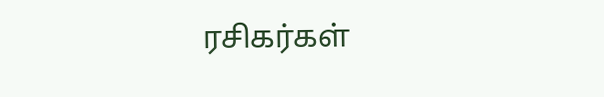ரசிகர்கள்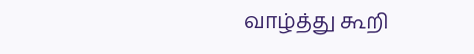வாழ்த்து கூறி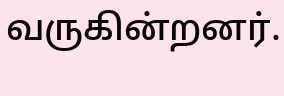வருகின்றனர்.